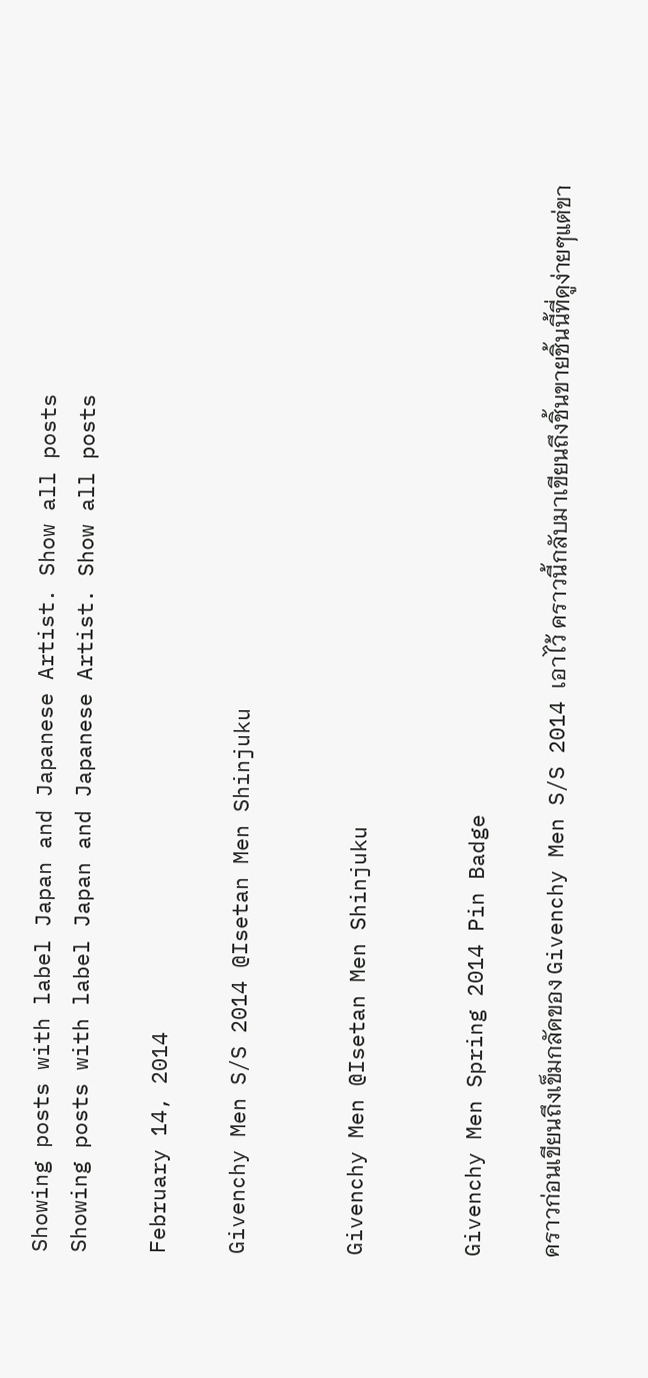Showing posts with label Japan and Japanese Artist. Show all posts
Showing posts with label Japan and Japanese Artist. Show all posts

February 14, 2014

Givenchy Men S/S 2014 @Isetan Men Shinjuku


Givenchy Men @Isetan Men Shinjuku


Givenchy Men Spring 2014 Pin Badge

คราวก่อนเขียนถึงเข็มกลัดของ Givenchy Men S/S 2014 เอาไว้ คราวนี้กลับมาเขียนถึงชิ้นขายชิ้นนี้ที่ดูง่ายๆแต่ขา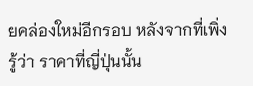ยคล่องใหม่อีกรอบ หลังจากที่เพิ่งรู้ว่า ราคาที่ญี่ปุ่นนั้น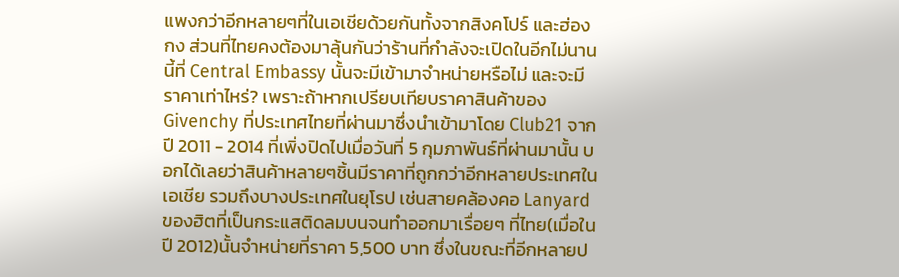แพงกว่าอีกหลายๆที่ในเอเชียด้วยกันทั้งจากสิงคโปร์ และฮ่องกง ส่วนที่ไทยคงต้องมาลุ้นกันว่าร้านที่กำลังจะเปิดในอีกไม่นานนี้ที่ Central Embassy นั้นจะมีเข้ามาจำหน่ายหรือไม่ และจะมีราคาเท่าไหร่? เพราะถ้าหากเปรียบเทียบราคาสินค้าของ Givenchy ที่ประเทศไทยที่ผ่านมาซึ่งนำเข้ามาโดย Club21 จากปี 2011 - 2014 ที่เพิ่งปิดไปเมื่อวันที่ 5 กุมภาพันธ์ที่ผ่านมานั้น บอกได้เลยว่าสินค้าหลายๆชิ้นมีราคาที่ถูกกว่าอีกหลายประเทศในเอเชีย รวมถึงบางประเทศในยุโรป เช่นสายคล้องคอ Lanyard ของฮิตที่เป็นกระแสติดลมบนจนทำออกมาเรื่อยๆ ที่ไทย(เมื่อในปี 2012)นั้นจำหน่ายที่ราคา 5,500 บาท ซึ่งในขณะที่อีกหลายป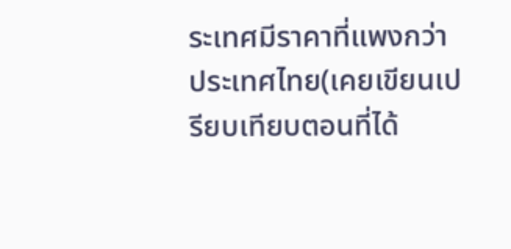ระเทศมีราคาที่แพงกว่าประเทศไทย(เคยเขียนเปรียบเทียบตอนที่ได้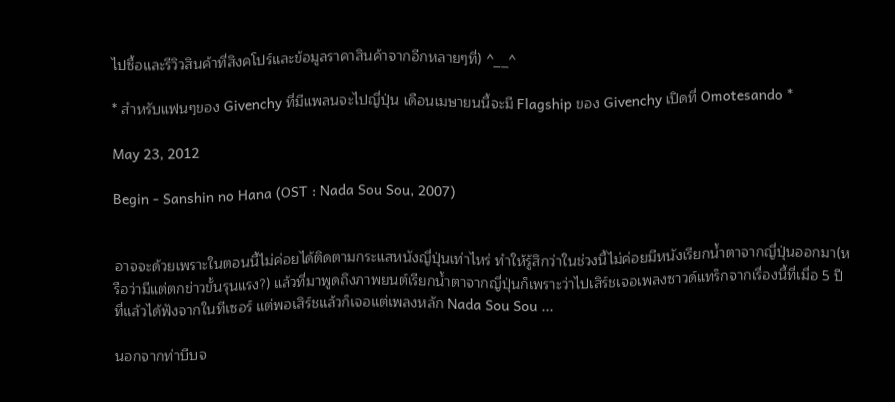ไปซื้อและรีวิวสินค้าที่สิงคโปร์และข้อมูลราคาสินค้าจากอีกหลายๆที่) ^__^

* สำหรับแฟนๆของ Givenchy ที่มีแพลนจะไปญี่ปุ่น เดือนเมษายนนี้จะมี Flagship ของ Givenchy เปิดที่ Omotesando *

May 23, 2012

Begin - Sanshin no Hana (OST : Nada Sou Sou, 2007)


อาจจะด้วยเพราะในตอนนี้ไม่ค่อยได้ติดตามกระแสหนังญี่ปุ่นเท่าไหร่ ทำให้รู้สึกว่าในช่วงนี้ไม่ค่อยมีหนังเรียกน้ำตาจากญี่ปุ่นออกมา(หรือว่ามีแต่ตกข่าวขั้นรุนแรง?) แล้วที่มาพูดถึงภาพยนต์เรียกน้ำตาจากญี่ปุ่นก็เพราะว่าไปเสิร์ชเจอเพลงซาวด์แทร็กจากเรื่องนี้ที่เมื่อ 5 ปีที่แล้วได้ฟังจากในทีเซอร์ แต่พอเสิร์ชแล้วก็เจอแต่เพลงหลัก Nada Sou Sou ...

นอกจากท่าบีบจ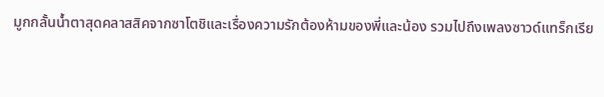มูกกลั้นน้ำตาสุดคลาสสิคจากซาโตชิและเรื่องความรักต้องห้ามของพี่และน้อง รวมไปถึงเพลงซาวด์แทร็กเรีย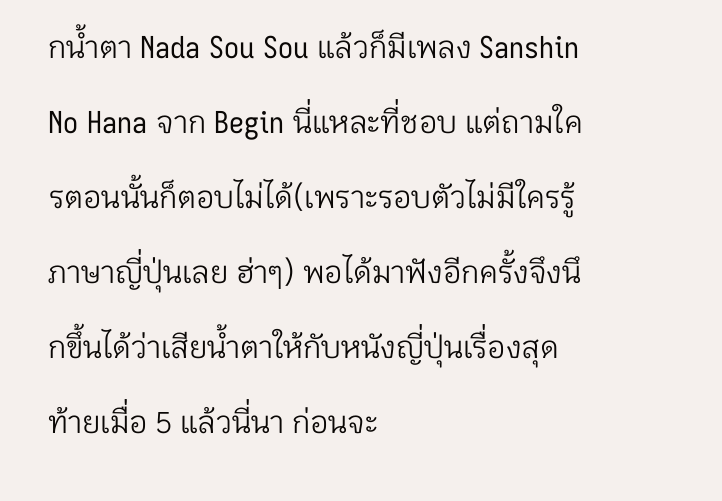กน้ำตา Nada Sou Sou แล้วก็มีเพลง Sanshin No Hana จาก Begin นี่แหละที่ชอบ แต่ถามใครตอนนั้นก็ตอบไม่ได้(เพราะรอบตัวไม่มีใครรู้ภาษาญี่ปุ่นเลย ฮ่าๆ) พอได้มาฟังอีกครั้งจึงนึกขึ้นได้ว่าเสียน้ำตาให้กับหนังญี่ปุ่นเรื่องสุดท้ายเมื่อ 5 แล้วนี่นา ก่อนจะ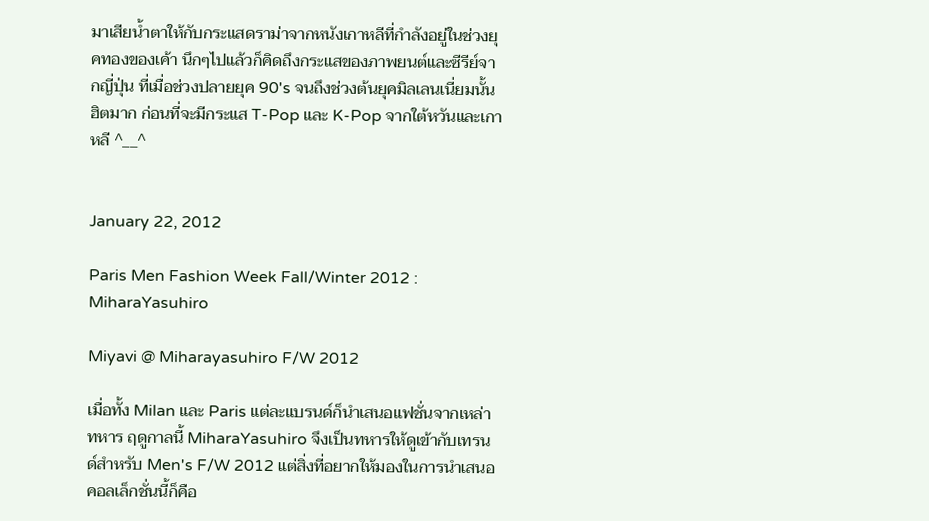มาเสียน้ำตาให้กับกระแสดราม่าจากหนังเกาหลีที่กำลังอยู่ในช่วงยุคทองของเค้า นึกๆไปแล้วก็คิดถึงกระแสของภาพยนต์และซีรีย์จากญี่ปุ่น ที่เมื่อช่วงปลายยุค 90's จนถึงช่วงต้นยุคมิลเลนเนี่ยมนั้นฮิตมาก ก่อนที่จะมีกระแส T-Pop และ K-Pop จากใต้หวันและเกาหลี ^__^


January 22, 2012

Paris Men Fashion Week Fall/Winter 2012 : MiharaYasuhiro

Miyavi @ Miharayasuhiro F/W 2012

เมื่อทั้ง Milan และ Paris แต่ละแบรนด์ก็นำเสนอแฟชั่นจากเหล่าทหาร ฤดูกาลนี้ MiharaYasuhiro จึงเป็นทหารให้ดูเข้ากับเทรนด์สำหรับ Men's F/W 2012 แต่สิ่งที่อยากให้มองในการนำเสนอคอลเล็กชั่นนี้ก็คือ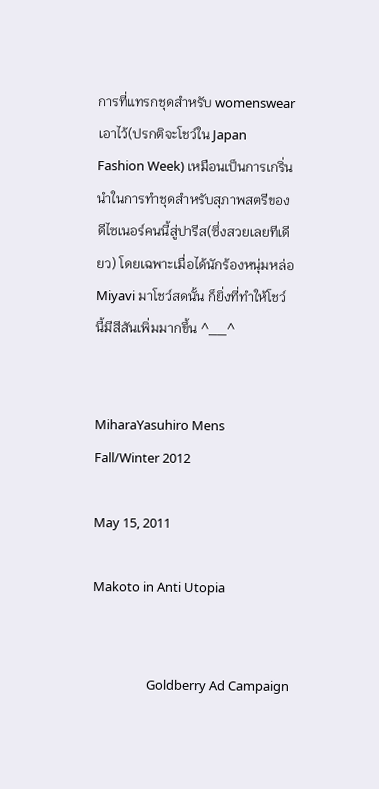การที่แทรกชุดสำหรับ womenswear เอาไว้(ปรกติจะโชว์ใน Japan Fashion Week) เหมือนเป็นการเกริ่นนำในการทำชุดสำหรับสุภาพสตรีของดีไซเนอร์คนนี้สู่ปารีส(ซึ่งสวยเลยทีเดียว) โดยเฉพาะเมื่อได้นักร้องหนุ่มหล่อ Miyavi มาโชว์สดนั้น ก็ยิ่งที่ทำให้โชว์นี้มีสีสันเพิ่มมากขึ้น ^__^


MiharaYasuhiro Mens Fall/Winter 2012

May 15, 2011

Makoto in Anti Utopia


                  Goldberry Ad Campaign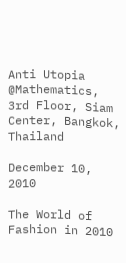Anti Utopia @Mathematics, 3rd Floor, Siam Center, Bangkok, Thailand

December 10, 2010

The World of Fashion in 2010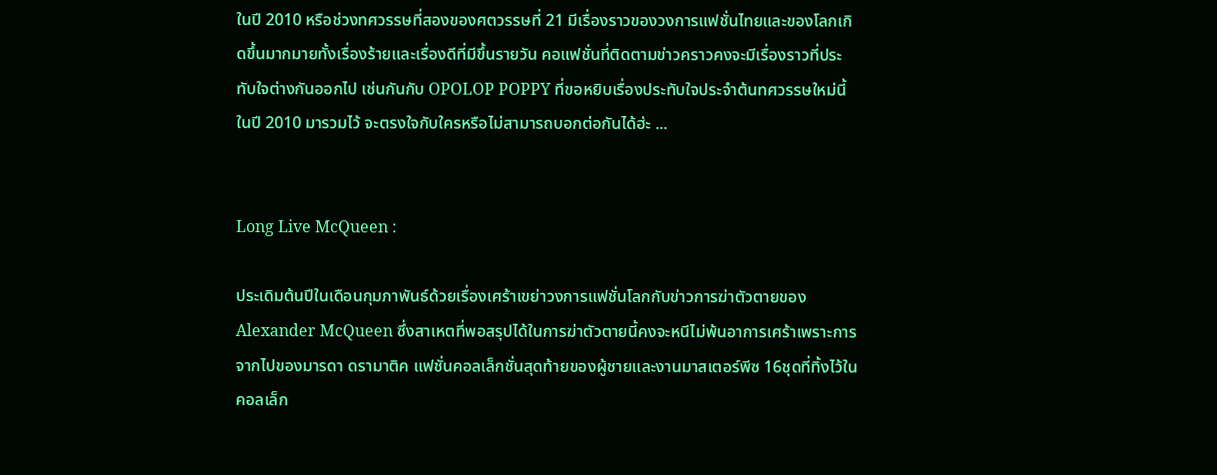ในปี 2010 หรือช่วงทศวรรษที่สองของศตวรรษที่ 21 มีเรื่องราวของวงการแฟชั่นไทยและของโลกเกิดขึ้นมากมายทั้งเรื่องร้ายและเรื่องดีที่มีขึ้นรายวัน คอแฟชั่นที่ติดตามข่าวคราวคงจะมีเรื่องราวที่ประทับใจต่างกันออกไป เช่นกันกับ OPOLOP POPPY ที่ขอหยิบเรื่องประทับใจประจำต้นทศวรรษใหม่นี้ในปี 2010 มารวมไว้ จะตรงใจกับใครหรือไม่สามารถบอกต่อกันได้ฮ่ะ ...


Long Live McQueen :

ประเดิมต้นปีในเดือนกุมภาพันธ์ด้วยเรื่องเศร้าเขย่าวงการแฟชั่นโลกกับข่าวการฆ่าตัวตายของ Alexander McQueen ซึ่งสาเหตที่พอสรุปได้ในการฆ่าตัวตายนี้คงจะหนีไม่พ้นอาการเศร้าเพราะการจากไปของมารดา ดรามาติค แฟชั่นคอลเล็กชั่นสุดท้ายของผู้ชายและงานมาสเตอร์พีซ 16ชุดที่ทิ้งไว้ในคอลเล็ก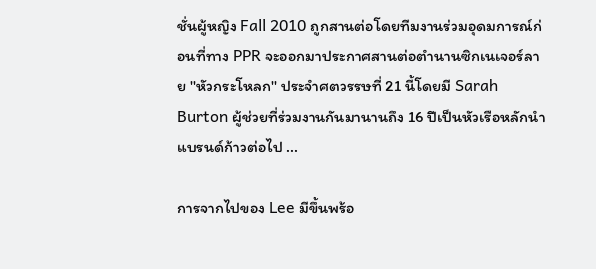ชั่นผู้หญิง Fall 2010 ถูกสานต่อโดยทีมงานร่วมอุดมการณ์ก่อนที่ทาง PPR จะออกมาประกาศสานต่อตำนานซิกเนเจอร์ลาย ''หัวกระโหลก'' ประจำศตวรรษที่ 21 นี้โดยมี Sarah Burton ผู้ช่วยที่ร่วมงานกันมานานถึง 16 ปีเป็นหัวเรือหลักนำแบรนด์ก้าวต่อไป ...

การจากไปของ Lee มีขึ้นพร้อ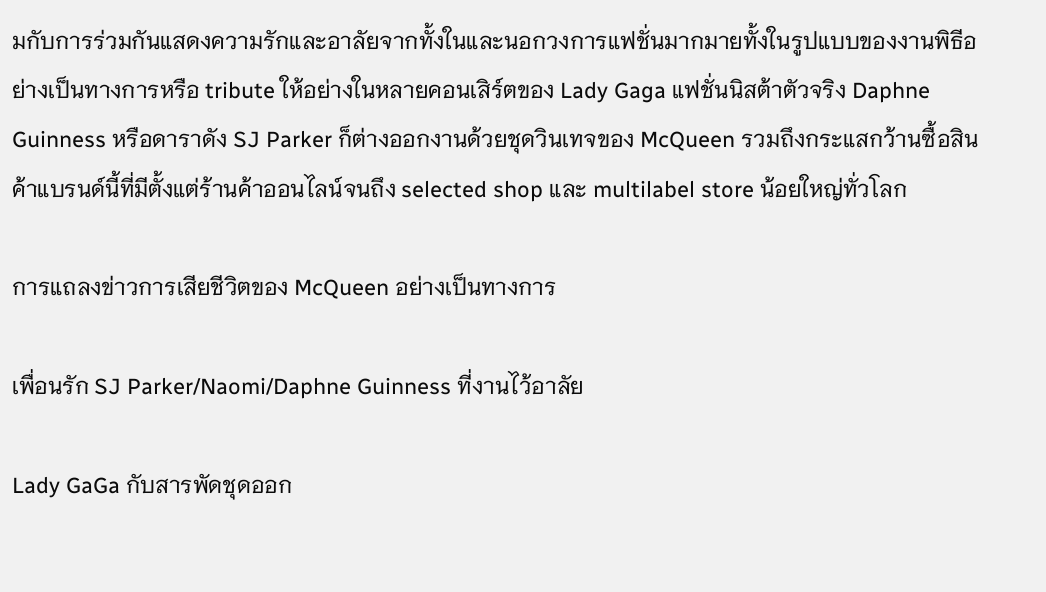มกับการร่วมกันแสดงความรักและอาลัยจากทั้งในและนอกวงการแฟชั่นมากมายทั้งในรูปแบบของงานพิธีอย่างเป็นทางการหรือ tribute ให้อย่างในหลายคอนเสิร์ตของ Lady Gaga แฟชั่นนิสต้าตัวจริง Daphne Guinness หรือดาราดัง SJ Parker ก็ต่างออกงานด้วยชุดวินเทจของ McQueen รวมถึงกระแสกว้านซื้อสินค้าแบรนด์นี้ที่มีตั้งแต่ร้านค้าออนไลน์จนถึง selected shop และ multilabel store น้อยใหญ่ทั่วโลก

การแถลงข่าวการเสียชีวิตของ McQueen อย่างเป็นทางการ

เพื่อนรัก SJ Parker/Naomi/Daphne Guinness ที่งานไว้อาลัย

Lady GaGa กับสารพัดชุดออก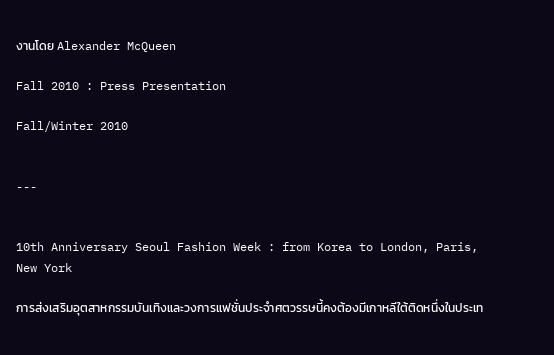งานโดย Alexander McQueen

Fall 2010 : Press Presentation

Fall/Winter 2010


---


10th Anniversary Seoul Fashion Week : from Korea to London, Paris, New York

การส่งเสริมอุตสาหกรรมบันเทิงและวงการแฟชั่นประจำศตวรรษนี้คงต้องมีเกาหลีใต้ติดหนึ่งในประเท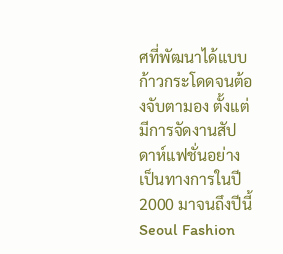ศที่พัฒนาได้แบบก้าวกระโดดจนต้องจับตามอง ตั้งแต่มีการจัดงานสัปดาห์แฟชั่นอย่างเป็นทางการในปี 2000 มาจนถึงปีนี้ Seoul Fashion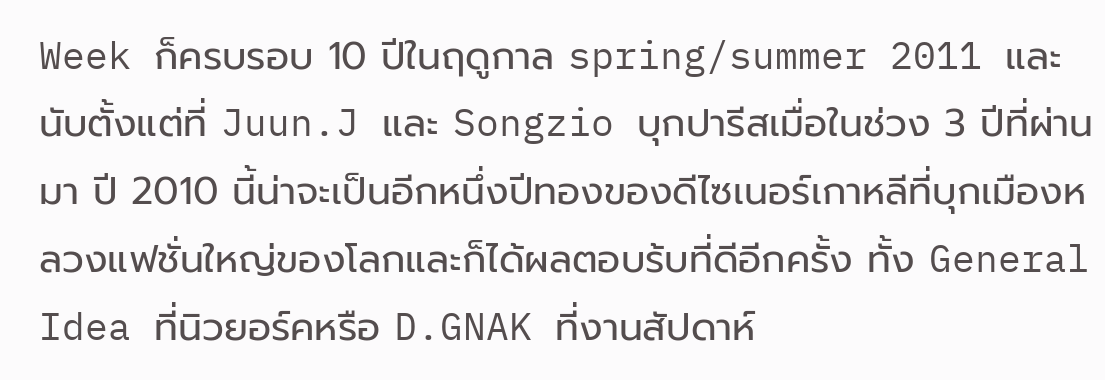Week ก็ครบรอบ 10 ปีในฤดูกาล spring/summer 2011 และนับตั้งแต่ที่ Juun.J และ Songzio บุกปารีสเมื่อในช่วง 3 ปีที่ผ่านมา ปี 2010 นี้น่าจะเป็นอีกหนึ่งปีทองของดีไซเนอร์เกาหลีที่บุกเมืองหลวงแฟชั่นใหญ่ของโลกและก็ได้ผลตอบร้บที่ดีอีกครั้ง ทั้ง General Idea ที่นิวยอร์คหรือ D.GNAK ที่งานสัปดาห์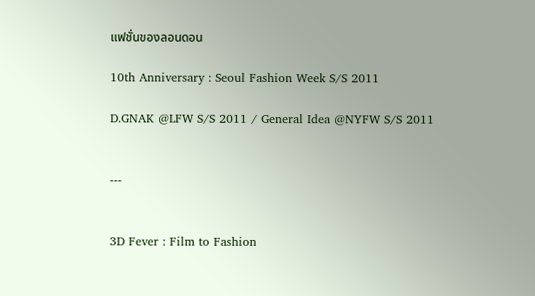แฟชั่นของลอนดอน

10th Anniversary : Seoul Fashion Week S/S 2011

D.GNAK @LFW S/S 2011 / General Idea @NYFW S/S 2011


---


3D Fever : Film to Fashion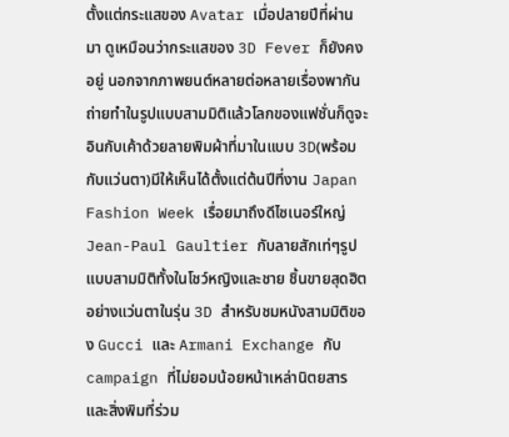ตั้งแต่กระแสของ Avatar เมื่อปลายปีที่ผ่านมา ดูเหมือนว่ากระแสของ 3D Fever ก็ยังคงอยู่ นอกจากภาพยนต์หลายต่อหลายเรื่องพากันถ่ายทำในรูปแบบสามมิติแล้วโลกของแฟชั่นก็ดูจะอินกับเค้าด้วยลายพิมผ้าที่มาในแบบ 3D(พร้อมกับแว่นตา)มีให้เห็นได้ตั้งแต่ต้นปีที่งาน Japan Fashion Week เรื่อยมาถึงดีไซเนอร์ใหญ่ Jean-Paul Gaultier กับลายสักเท่ๆรูปแบบสามมิติทั้งในโชว์หญิงและชาย ชิ้นขายสุดฮิตอย่างแว่นตาในรุ่น 3D สำหรับชมหนังสามมิติของ Gucci และ Armani Exchange กับ  campaign ที่ไม่ยอมน้อยหน้าเหล่านิตยสารและสิ่งพิมที่ร่วม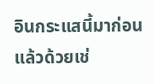อินกระแสนี้มาก่อนแล้วด้วยเช่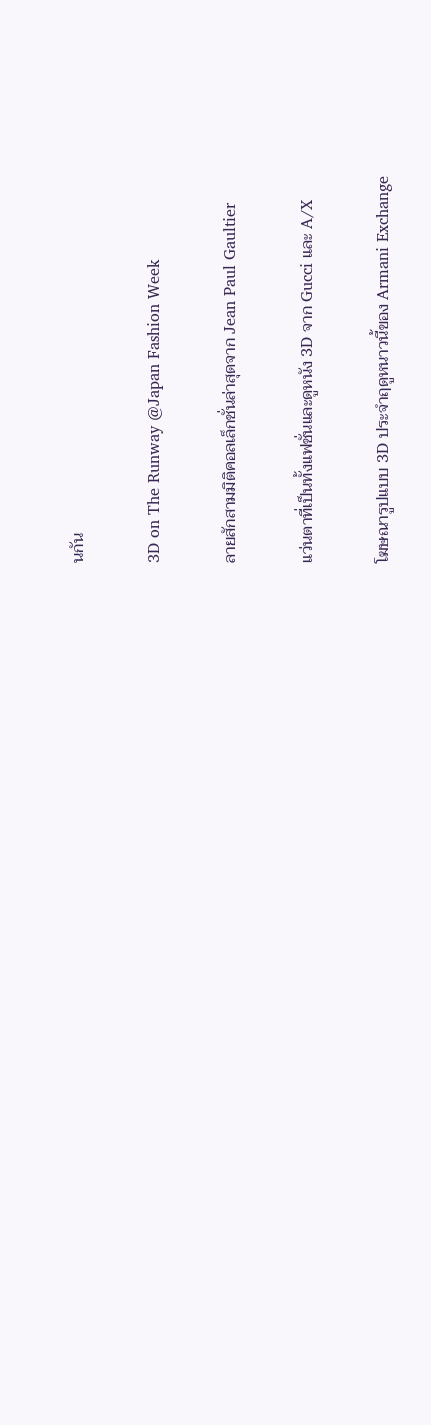นกัน

3D on The Runway @Japan Fashion Week

ลายสักสามมิติคอลเล็กชั่นล่าสุดจาก Jean Paul Gaultier

แว่นตาที่เป็นทั้งแฟชั่นและดูหนัง 3D จาก Gucci และ A/X

โฆษณารูปแบบ 3D ประจำฤดูหนาวนี้ของ Armani Exchange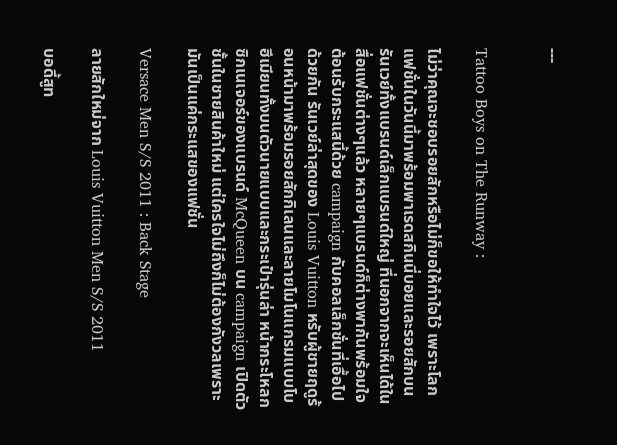---


Tattoo Boys on The Runway :

ไม่ว่าคุณจะชอบรอยสักหรือไม่ก็ขอให้ทำใจไว้ เพราะโลกแฟชั่นในวันนี้มาพร้อมพาเรดสกินนี่บอยและรอยสักบนรันเวย์ทั้งแบรนด์เล็กแบรนด์ใหญ่ ที่นอกจากจะเห็นได้ในสื่อแฟชั่นต่างๆแล้ว หลายๆแบรนด์ก็ต่างพากันพร้อมใจต้อนรับกระแสนี้ด้วย campaign กับคอลเล็กชั่นที่เอื้อไปด้วยกัน รันเวย์ล่าสุดของ Louis Vuitton หรับผู้ชายฤดูร้อนหน้ามาพร้อมรอยสักกิเลนและลายโมโนแกรมแบบโบฮีเมียนทั้งบนตัวนายแบบและกระเป๋ารุ่นล่า หน้ากระโหลกซิกเนเจอร์ของแบรนด์ McQueen บน campaign เปิดตัวชั้นในชายสินค้าใหม่ แต่ใครใจไม่ถึงก็ไม่ต้องกังวลเพราะมันเป็นแค่กระแสของแฟชั่น

Versace Men S/S 2011 : Back Stage

ลายสักใหม่จาก Louis Vuitton Men S/S 2011

บอดี้สูท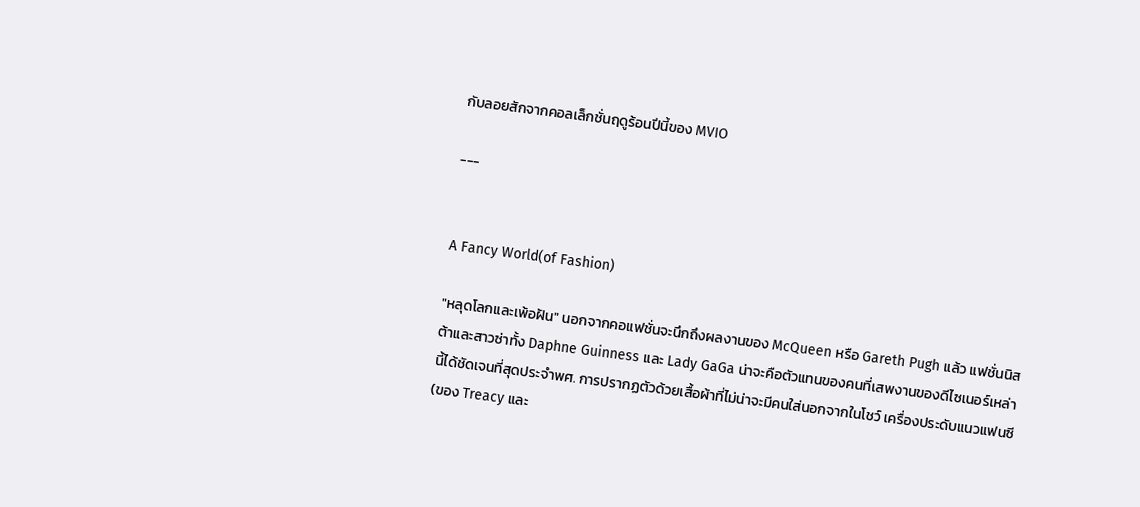กับลอยสักจากคอลเล็กชั่นฤดูร้อนปีนี้ของ MVIO

---


A Fancy World(of Fashion)

"หลุดโลกและเพ้อฝัน" นอกจากคอแฟชั่นจะนึกถึงผลงานของ McQueen หรือ Gareth Pugh แล้ว แฟชั่นนิสต้าและสาวซ่าทั้ง Daphne Guinness และ Lady GaGa น่าจะคือตัวแทนของคนที่เสพงานของดีไซเนอร์เหล่านี้ได้ชัดเจนที่สุดประจำพศ. การปรากฏตัวด้วยเสื้อผ้าที่ไม่น่าจะมีคนใส่นอกจากในโชว์ เครื่องประดับแนวแฟนซี(ของ Treacy และ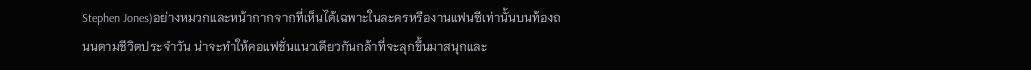Stephen Jones)อย่างหมวกและหน้ากากจากที่เห็นได้เฉพาะในละครหรืองานแฟนซีเท่านั้นบนท้องถนนตามชีวิตประจำวัน น่าจะทำให้คอแฟชั่นแนวเดียวกันกล้าที่จะลุกขึ้นมาสนุกและ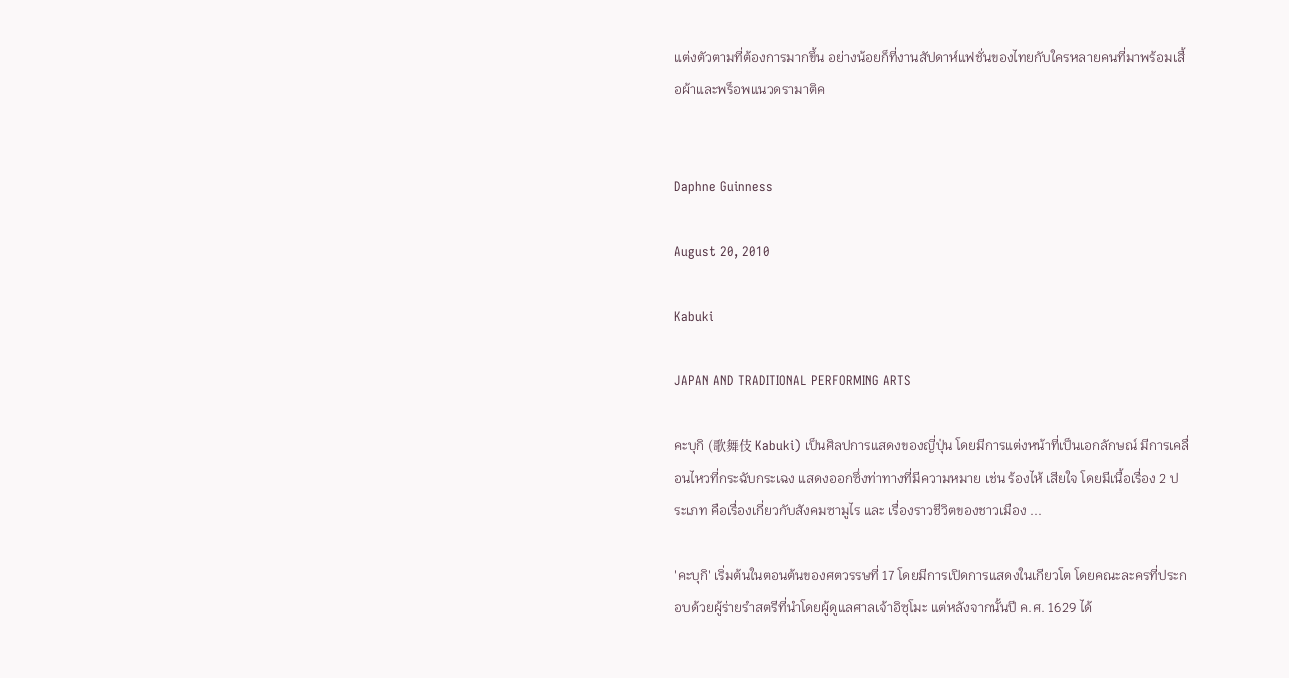แต่งตัวตามที่ต้องการมากขึ้น อย่างน้อยก็ที่งานสัปดาห์แฟชั่นของไทยกับใครหลายคนที่มาพร้อมเสื้อผ้าและพร็อพแนวดรามาติค


Daphne Guinness

August 20, 2010

Kabuki

JAPAN AND TRADITIONAL PERFORMING ARTS

คะบุกิ (歌舞伎 Kabuki) เป็นศิลปการแสดงของญี่ปุ่น โดยมีการแต่งหน้าที่เป็นเอกลักษณ์ มีการเคลื่อนไหวที่กระฉับกระเฉง แสดงออกซึ่งท่าทางที่มีความหมาย เช่น ร้องไห้ เสียใจ โดยมีเนื้อเรื่อง 2 ประเภท คือเรื่องเกี่ยวกับสังคมซามูไร และ เรื่องราวชีวิตของชาวเมือง ...

'คะบุกิ' เริ่มต้นในตอนต้นของศตวรรษที่ 17 โดยมีการเปิดการแสดงในเกียวโต โดยคณะละครที่ประกอบด้วยผู้ร่ายรำสตรีที่นำโดยผู้ดูแลศาลเจ้าอิซุโมะ แต่หลังจากนั้นปี ค.ศ. 1629 ได้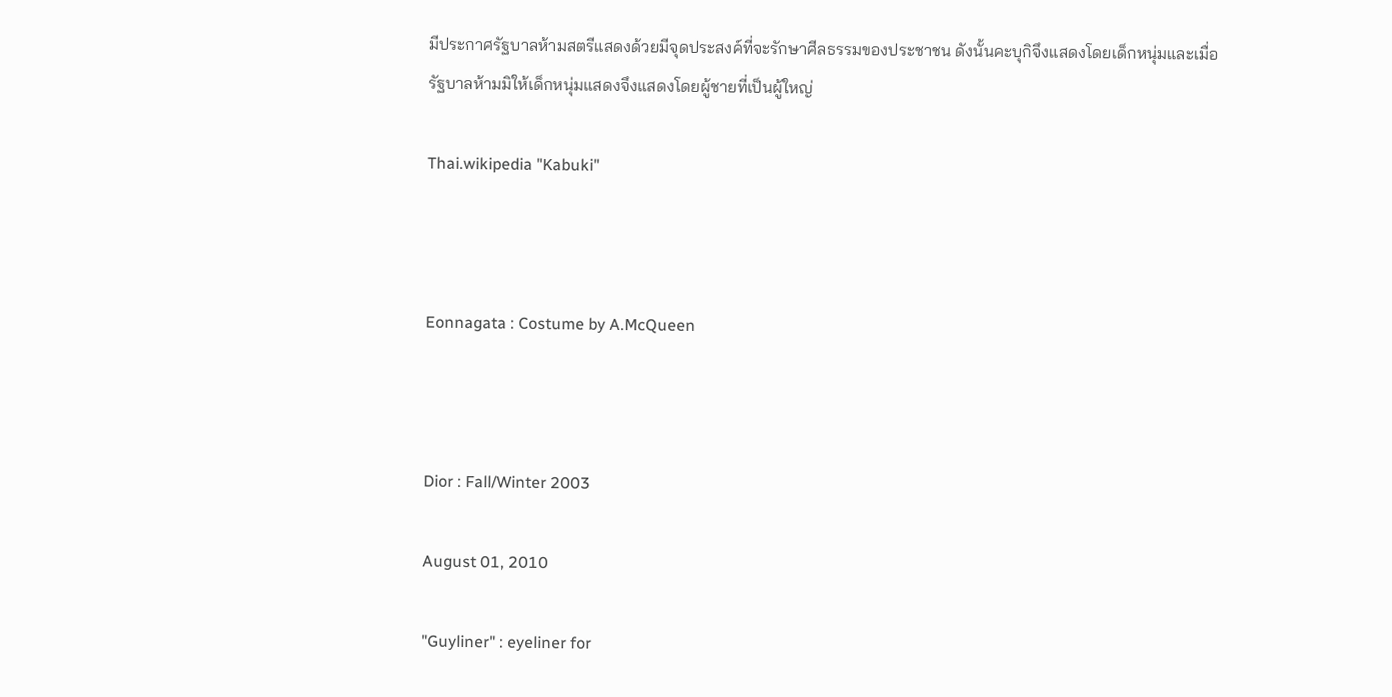มีประกาศรัฐบาลห้ามสตรีแสดงด้วยมีจุดประสงค์ที่จะรักษาศีลธรรมของประชาชน ดังนั้นคะบุกิจึงแสดงโดยเด็กหนุ่มและเมื่อรัฐบาลห้ามมิให้เด็กหนุ่มแสดงจึงแสดงโดยผู้ชายที่เป็นผู้ใหญ่

Thai.wikipedia "Kabuki"



Eonnagata : Costume by A.McQueen



Dior : Fall/Winter 2003

August 01, 2010

"Guyliner" : eyeliner for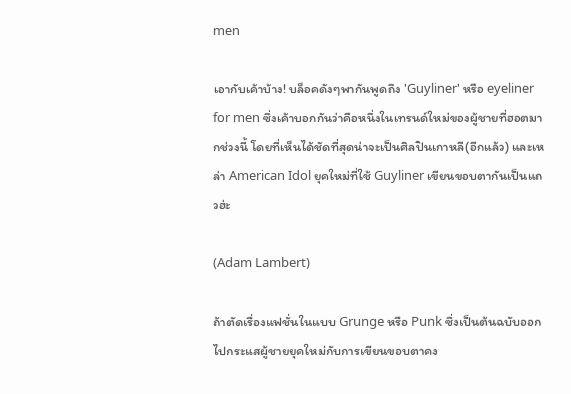men

เอากับเค้าบ้าง! บล็อคดังๆพากันพูดถึง 'Guyliner' หรือ eyeliner for men ซึ่งเค้าบอกกันว่าคือหนึ่งในเทรนด์ใหม่ของผู้ชายที่ฮอตมากช่วงนี้ โดยที่เห็นได้ชัดที่สุดน่าจะเป็นศิลปินเกาหลี(อีกแล้ว) และเหล่า American Idol ยุคใหม่ที่ใช้ Guyliner เขียนขอบตากันเป็นแถวฮ่ะ

(Adam Lambert)

ถ้าตัดเรื่องแฟชั่นในแบบ Grunge หรือ Punk ซึ่งเป็นต้นฉบับออกไปกระแสผู้ชายยุคใหม่กับการเขียนขอบตาคง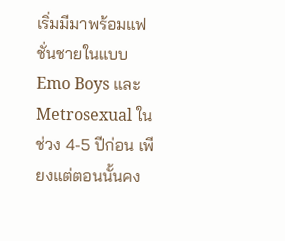เริ่มมีมาพร้อมแฟชั่นชายในแบบ Emo Boys และ Metrosexual ในช่วง 4-5 ปีก่อน เพียงแต่ตอนนั้นคง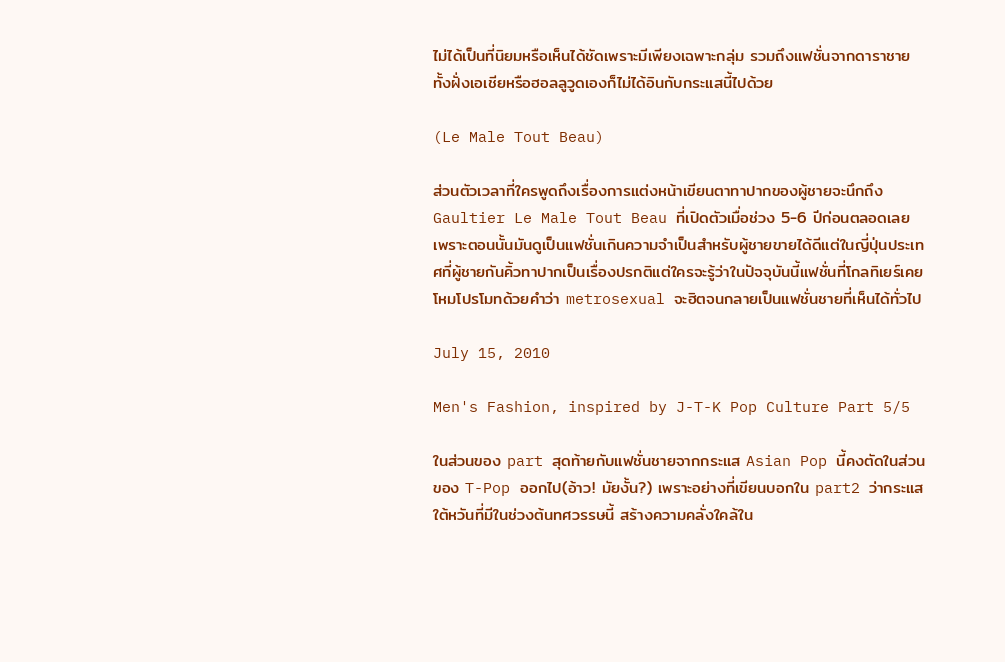ไม่ได้เป็นที่นิยมหรือเห็นได้ชัดเพราะมีเพียงเฉพาะกลุ่ม รวมถึงแฟชั่นจากดาราชายทั้งฝั่งเอเชียหรือฮอลลูวูดเองก็ไม่ได้อินกับกระแสนี้ไปด้วย

(Le Male Tout Beau)

ส่วนตัวเวลาที่ใครพูดถึงเรื่องการแต่งหน้าเขียนตาทาปากของผู้ชายจะนึกถึง Gaultier Le Male Tout Beau ที่เปิดตัวเมื่อช่วง 5-6 ปีก่อนตลอดเลย เพราะตอนนั้นมันดูเป็นแฟชั่นเกินความจำเป็นสำหรับผู้ชายขายได้ดีแต่ในญี่ปุ่นประเทศที่ผู้ชายกันคิ้วทาปากเป็นเรื่องปรกติแต่ใครจะรู้ว่าในปัจจุบันนี้แฟชั่นที่โกลทิเยร์เคยโหมโปรโมทด้วยคำว่า metrosexual จะฮิตจนกลายเป็นแฟชั่นชายที่เห็นได้ทั่วไป

July 15, 2010

Men's Fashion, inspired by J-T-K Pop Culture Part 5/5

ในส่วนของ part สุดท้ายกับแฟชั่นชายจากกระแส Asian Pop นี้คงตัดในส่วนของ T-Pop ออกไป(อ้าว! มัยงั้น?) เพราะอย่างที่เขียนบอกใน part2 ว่ากระแสใต้หวันที่มีในช่วงต้นทศวรรษนี้ สร้างความคลั่งใคล้ใน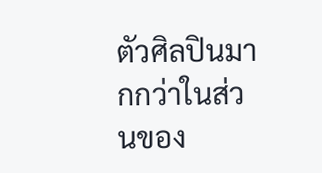ตัวศิลปินมากกว่าในส่วนของ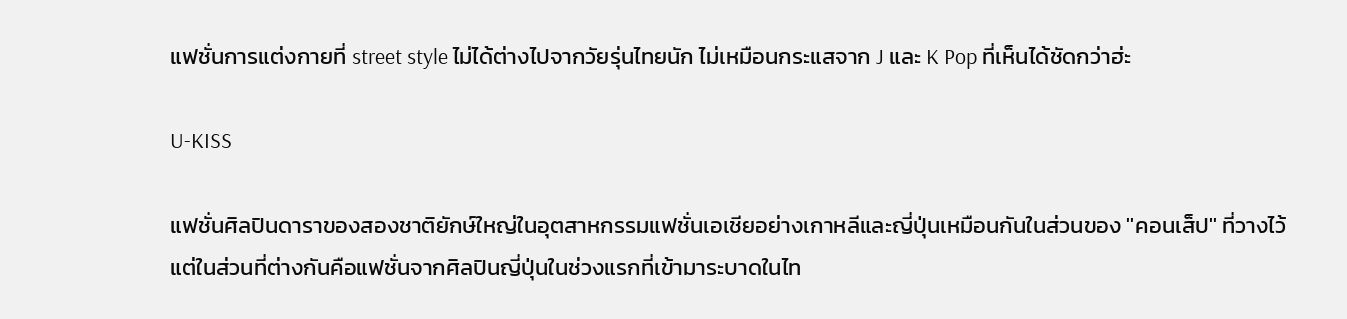แฟชั่นการแต่งกายที่ street style ไม่ได้ต่างไปจากวัยรุ่นไทยนัก ไม่เหมือนกระแสจาก J และ K Pop ที่เห็นได้ชัดกว่าฮ่ะ

U-KISS

แฟชั่นศิลปินดาราของสองชาติยักษ์ใหญ่ในอุตสาหกรรมแฟชั่นเอเชียอย่างเกาหลีและญี่ปุ่นเหมือนกันในส่วนของ ''คอนเส็ป'' ที่วางไว้ แต่ในส่วนที่ต่างกันคือแฟชั่นจากศิลปินญี่ปุ่นในช่วงแรกที่เข้ามาระบาดในไท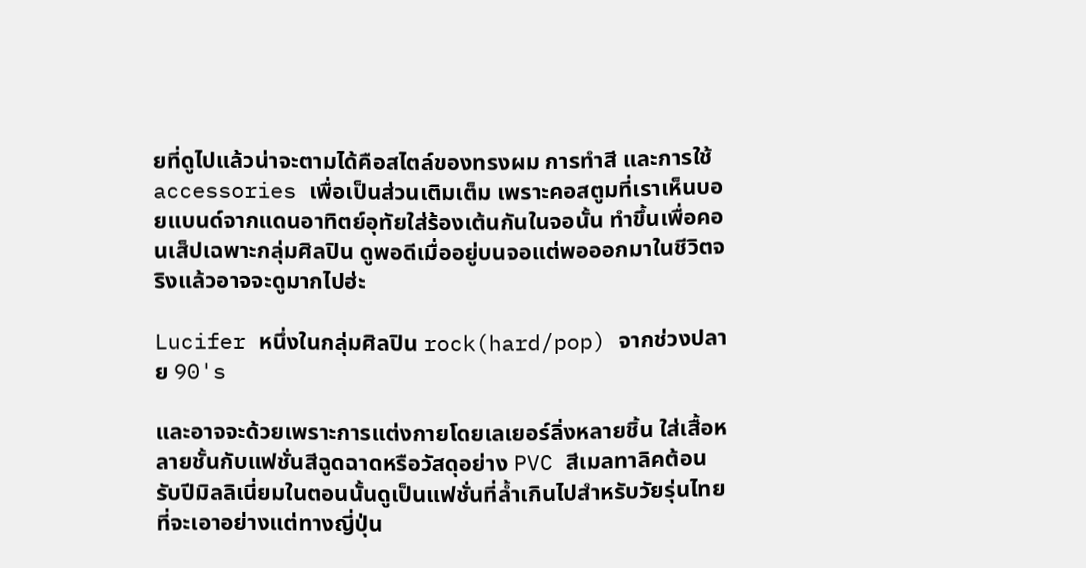ยที่ดูไปแล้วน่าจะตามได้คือสไตล์ของทรงผม การทำสี และการใช้ accessories เพื่อเป็นส่วนเติมเต็ม เพราะคอสตูมที่เราเห็นบอยแบนด์จากแดนอาทิตย์อุทัยใส่ร้องเต้นกันในจอนั้น ทำขึ้นเพื่อคอนเส็ปเฉพาะกลุ่มศิลปิน ดูพอดีเมื่ออยู่บนจอแต่พอออกมาในชีวิตจริงแล้วอาจจะดูมากไปฮ่ะ

Lucifer หนึ่งในกลุ่มศิลปิน rock(hard/pop) จากช่วงปลาย 90's

และอาจจะด้วยเพราะการแต่งกายโดยเลเยอร์ลิ่งหลายชิ้น ใส่เสื้อหลายชั้นกับแฟชั่นสีฉูดฉาดหรือวัสดุอย่าง PVC สีเมลทาลิคต้อนรับปีมิลลิเนี่ยมในตอนนั้นดูเป็นแฟชั่นที่ล้ำเกินไปสำหรับวัยรุ่นไทยที่จะเอาอย่างแต่ทางญี่ปุ่น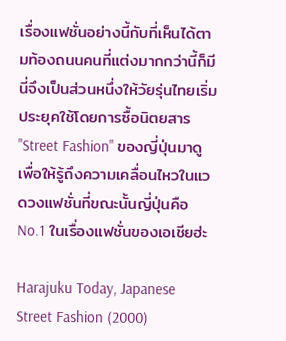เรื่องแฟชั่นอย่างนี้กับที่เห็นได้ตามท้องถนนคนที่แต่งมากกว่านี้ก็มีนี่จึงเป็นส่วนหนึ่งให้วัยรุ่นไทยเริ่มประยุคใช้โดยการซื้อนิตยสาร "Street Fashion" ของญี่ปุ่นมาดู เพื่อให้รู้ถึงความเคลื่อนไหวในแวดวงแฟชั่นที่ขณะนั้นญี่ปุ่นคือ No.1 ในเรื่องแฟชั่นของเอเชียฮ่ะ

Harajuku Today, Japanese Street Fashion (2000)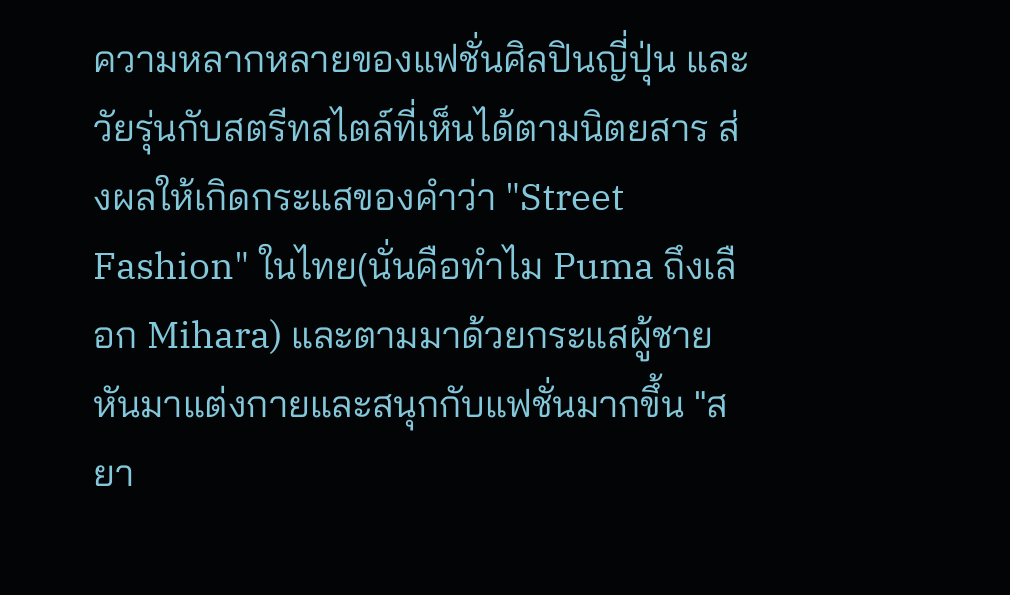ความหลากหลายของแฟชั่นศิลปินญี่ปุ่น และวัยรุ่นกับสตรีทสไตล์ที่เห็นได้ตามนิตยสาร ส่งผลให้เกิดกระแสของคำว่า "Street Fashion" ในไทย(นั่นคือทำไม Puma ถึงเลือก Mihara) และตามมาด้วยกระแสผู้ชายหันมาแต่งกายและสนุกกับแฟชั่นมากขึ้น "สยา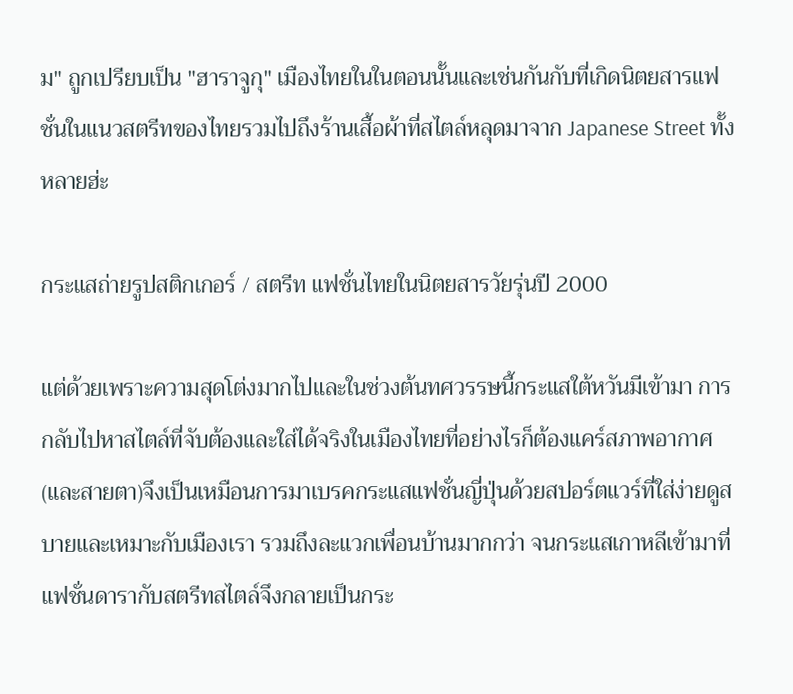ม" ถูกเปรียบเป็น "ฮาราจูกุ" เมืองไทยในในตอนนั้นและเช่นกันกับที่เกิดนิตยสารแฟชั่นในแนวสตรีทของไทยรวมไปถึงร้านเสื้อผ้าที่สไตล์หลุดมาจาก Japanese Street ทั้งหลายฮ่ะ

กระแสถ่ายรูปสติกเกอร์ / สตรีท แฟชั่นไทยในนิตยสารวัยรุ่นปี 2000

แต่ด้วยเพราะความสุดโต่งมากไปและในช่วงต้นทศวรรษนี้กระแสใต้หวันมีเข้ามา การกลับไปหาสไตล์ที่จับต้องและใส่ได้จริงในเมืองไทยที่อย่างไรก็ต้องแคร์สภาพอากาศ(และสายตา)จึงเป็นเหมือนการมาเบรคกระแสแฟชั่นญี่ปุ่นด้วยสปอร์ตแวร์ที่ใส่ง่ายดูสบายและเหมาะกับเมืองเรา รวมถึงละแวกเพื่อนบ้านมากกว่า จนกระแสเกาหลีเข้ามาที่แฟชั่นดารากับสตรีทสไตล์จึงกลายเป็นกระ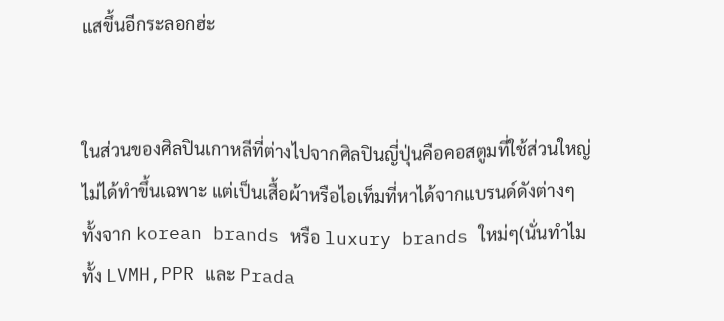แสขึ้นอีกระลอกฮ่ะ


ในส่วนของศิลปินเกาหลีที่ต่างไปจากศิลปินญี่ปุ่นคือคอสตูมที่ใช้ส่วนใหญ่ไม่ได้ทำขึ้นเฉพาะ แต่เป็นเสื้อผ้าหรือไอเท็มที่หาได้จากแบรนด์ดังต่างๆทั้งจาก korean brands หรือ luxury brands ใหม่ๆ(นั่นทำไมทั้ง LVMH,PPR และ Prada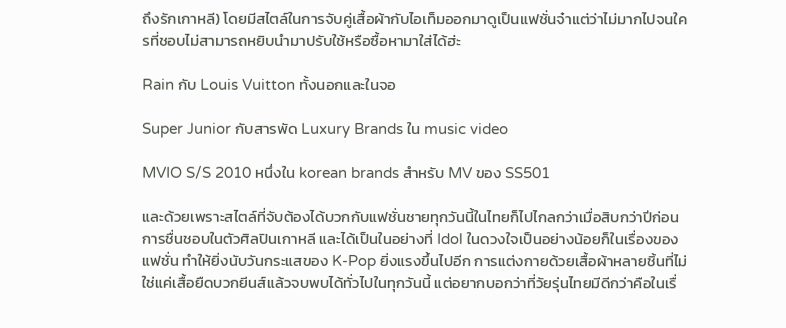ถึงรักเกาหลี) โดยมีสไตล์ในการจับคู่เสื้อผ้ากับไอเท็มออกมาดูเป็นแฟชั่นจ๋าแต่ว่าไม่มากไปจนใครที่ชอบไม่สามารถหยิบนำมาปรับใช้หรือซื้อหามาใส่ได้ฮ่ะ

Rain กับ Louis Vuitton ทั้งนอกและในจอ

Super Junior กับสารพัด Luxury Brands ใน music video

MVIO S/S 2010 หนึ่งใน korean brands สำหรับ MV ของ SS501

และด้วยเพราะสไตล์ที่จับต้องได้บวกกับแฟชั่นชายทุกวันนี้ในไทยก็ไปไกลกว่าเมื่อสิบกว่าปีก่อนการชื่นชอบในตัวศิลปินเกาหลี และได้เป็นในอย่างที่ Idol ในดวงใจเป็นอย่างน้อยก็ในเรื่องของแฟชั่น ทำให้ยิ่งนับวันกระแสของ K-Pop ยิ่งแรงขึ้นไปอีก การแต่งกายด้วยเสื้อผ้าหลายชิ้นที่ไม่ใช่แค่เสื้อยืดบวกยีนส์แล้วจบพบได้ทั่วไปในทุกวันนี้ แต่อยากบอกว่าที่วัยรุ่นไทยมีดีกว่าคือในเรื่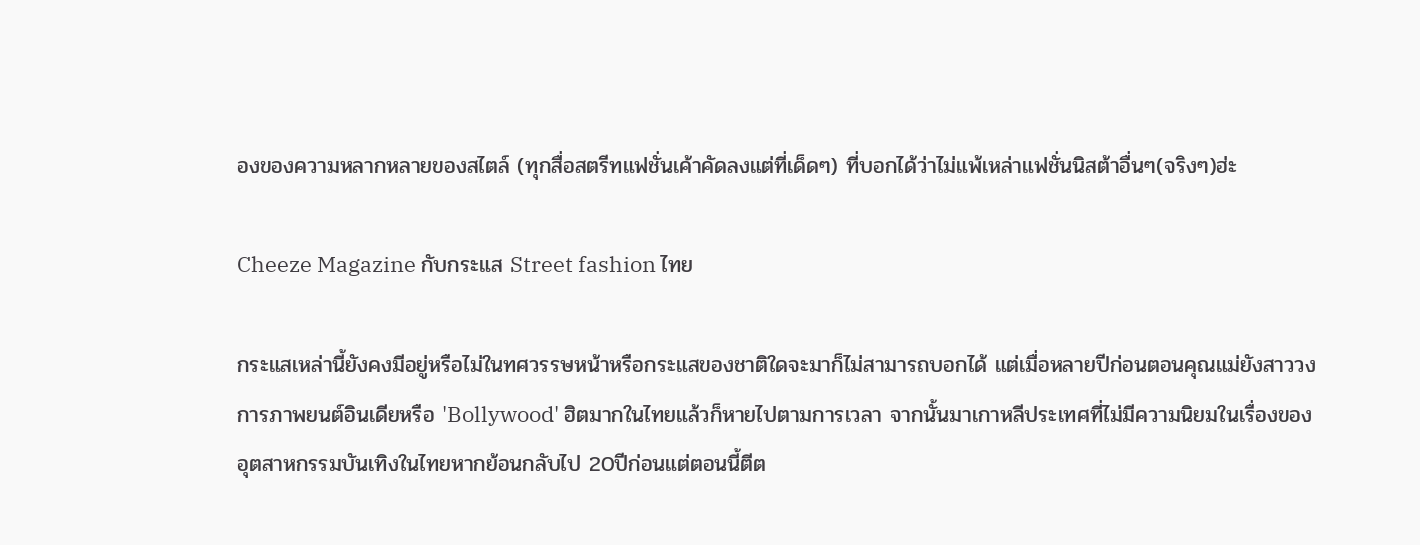องของความหลากหลายของสไตล์ (ทุกสื่อสตรีทแฟชั่นเค้าคัดลงแต่ที่เด็ดๆ) ที่บอกได้ว่าไม่แพ้เหล่าแฟชั่นนิสต้าอื่นๆ(จริงๆ)ฮ่ะ

Cheeze Magazine กับกระแส Street fashion ไทย

กระแสเหล่านี้ยังคงมีอยู่หรือไม่ในทศวรรษหน้าหรือกระแสของชาติใดจะมาก็ไม่สามารถบอกได้ แต่เมื่อหลายปีก่อนตอนคุณแม่ยังสาววงการภาพยนต์อินเดียหรือ 'Bollywood' ฮิตมากในไทยแล้วก็หายไปตามการเวลา จากนั้นมาเกาหลีประเทศที่ไม่มีความนิยมในเรื่องของอุตสาหกรรมบันเทิงในไทยหากย้อนกลับไป 20ปีก่อนแต่ตอนนี้ตีต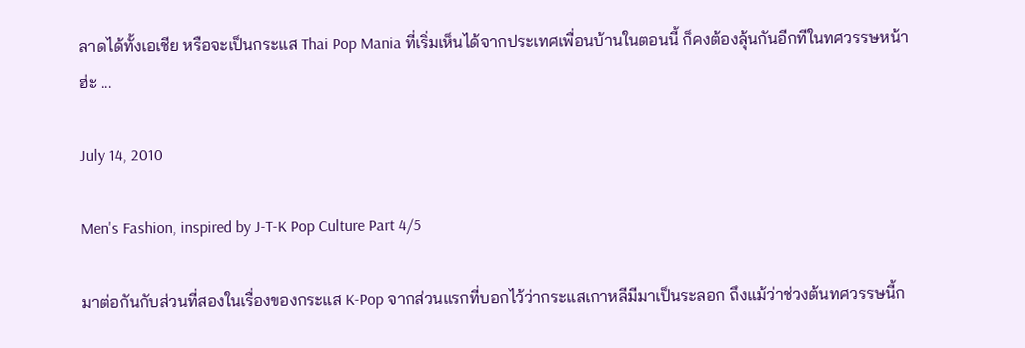ลาดได้ทั้งเอเชีย หรือจะเป็นกระแส Thai Pop Mania ที่เริ่มเห็นได้จากประเทศเพื่อนบ้านในตอนนี้ ก็คงต้องลุ้นกันอีกทีในทศวรรษหน้าฮ่ะ ...

July 14, 2010

Men's Fashion, inspired by J-T-K Pop Culture Part 4/5

มาต่อกันกับส่วนที่สองในเรื่องของกระแส K-Pop จากส่วนแรกที่บอกไว้ว่ากระแสเกาหลีมีมาเป็นระลอก ถึงแม้ว่าช่วงต้นทศวรรษนี้ก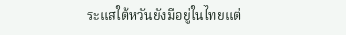ระแสใต้หวันยังมีอยู่ในไทยแต่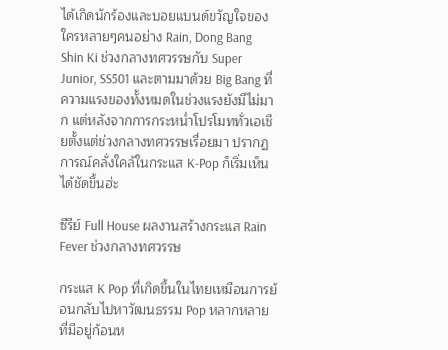ได้เกิดนักร้องและบอยแบนด์ขวัญใจของใครหลายๆคนอย่าง Rain, Dong Bang Shin Ki ช่วงกลางทศวรรษกับ Super Junior, SS501 และตามมาด้วย Big Bang ที่ความแรงของทั้งหมดในช่วงแรงยังมีไม่มาก แต่หลังจากการกระหน่ำโปรโมททั่วเอเชียตั้งแต่ช่วงกลางทศวรรษเรื่อยมา ปรากฏการณ์คลั่งใคล้ในกระแส K-Pop ก็เริ่มเห็นได้ชัดขึ้นฮ่ะ

ซีรีย์ Full House ผลงานสร้างกระแส Rain Fever ช่วงกลางทศวรรษ

กระแส K Pop ที่เกิดขึ้นในไทยเหมือนการย้อนกลับไปหาวัฒนธรรม Pop หลากหลายที่มีอยู่ก้อนห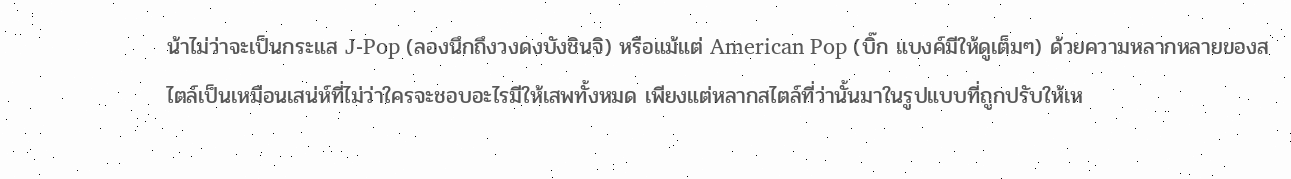น้าไม่ว่าจะเป็นกระแส J-Pop (ลองนึกถึงวงดงบังชินจิ) หรือแม้แต่ American Pop (บิ๊ก แบงค์มีให้ดูเต็มๆ) ด้วยความหลากหลายของสไตล์เป็นเหมือนเสน่ห์ที่ไม่ว่าใครจะชอบอะไรมีให้เสพทั้งหมด เพียงแต่หลากสไตล์ที่ว่านั้นมาในรูปแบบที่ถูกปรับให้เห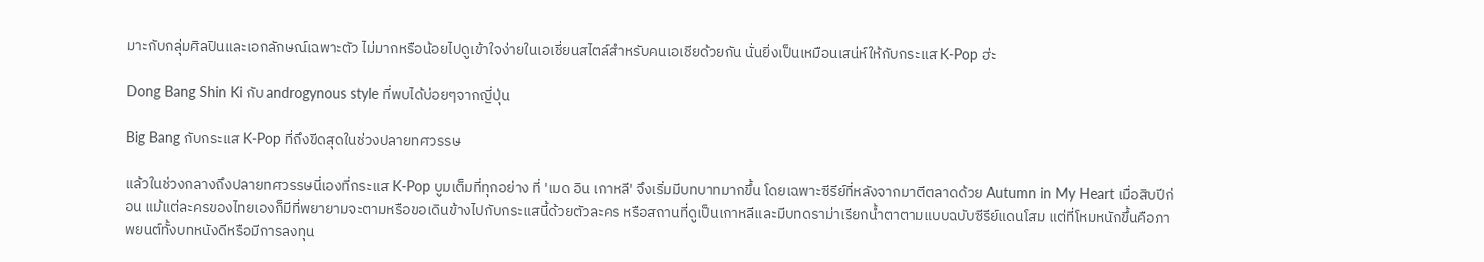มาะกับกลุ่มศิลปินและเอกลักษณ์เฉพาะตัว ไม่มากหรือน้อยไปดูเข้าใจง่ายในเอเชี่ยนสไตล์สำหรับคนเอเชียด้วยกัน นั่นยิ่งเป็นเหมือนเสน่ห์ให้กับกระแส K-Pop ฮ่ะ

Dong Bang Shin Ki กับ androgynous style ที่พบได้บ่อยๆจากญี่ปุ่น

Big Bang กับกระแส K-Pop ที่ถึงขีดสุดในช่วงปลายทศวรรษ

แล้วในช่วงกลางถึงปลายทศวรรษนี่เองที่กระแส K-Pop บูมเต็มที่ทุกอย่าง ที่ 'เมด อิน เกาหลี' จึงเริ่มมีบทบาทมากขึ้น โดยเฉพาะซีรีย์ที่หลังจากมาตีตลาดด้วย Autumn in My Heart เมื่อสิบปีก่อน แม้แต่ละครของไทยเองก็มีที่พยายามจะตามหรือขอเดินข้างไปกับกระแสนี้ด้วยตัวละคร หรือสถานที่ดูเป็นเกาหลีและมีบทดราม่าเรียกน้ำตาตามแบบฉบับซีรีย์แดนโสม แต่ที่โหมหนักขึ้นคือภาพยนต์ทั้งบทหนังดีหรือมีการลงทุน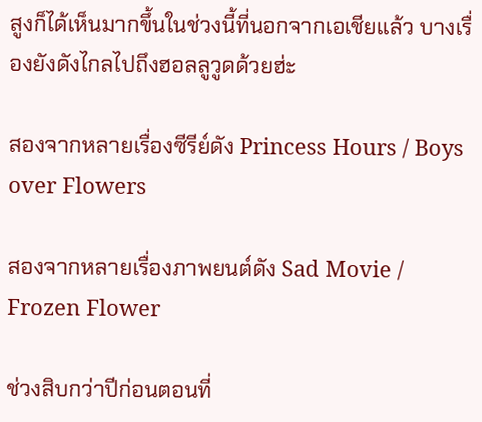สูงก็ได้เห็นมากขึ้นในช่วงนี้ที่นอกจากเอเชียแล้ว บางเรื่องยังดังไกลไปถึงฮอลลูวูดด้วยฮ่ะ

สองจากหลายเรื่องซีรีย์ดัง Princess Hours / Boys over Flowers

สองจากหลายเรื่องภาพยนต์ดัง Sad Movie / Frozen Flower

ช่วงสิบกว่าปีก่อนตอนที่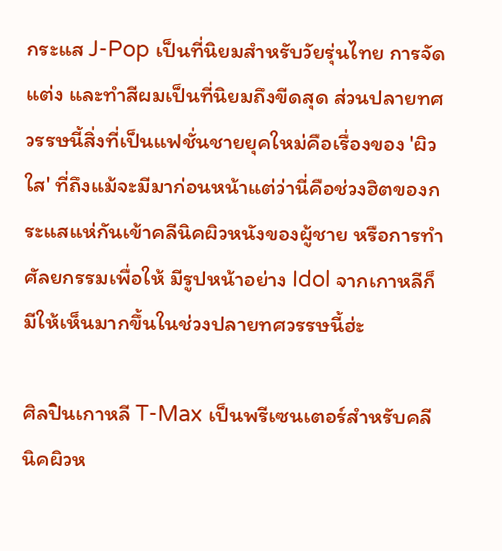กระแส J-Pop เป็นที่นิยมสำหรับวัยรุ่นไทย การจัดแต่ง และทำสีผมเป็นที่นิยมถึงขีดสุด ส่วนปลายทศวรรษนี้สิ่งที่เป็นแฟชั่นชายยุคใหม่คือเรื่องของ 'ผิวใส' ที่ถึงแม้จะมีมาก่อนหน้าแต่ว่านี่คือช่วงฮิตของกระแสแห่กันเข้าคลีนิคผิวหนังของผู้ชาย หรือการทำศัลยกรรมเพื่อให้ มีรูปหน้าอย่าง Idol จากเกาหลีก็มีให้เห็นมากขึ้นในช่วงปลายทศวรรษนี้ฮ่ะ

ศิลปินเกาหลี T-Max เป็นพรีเซนเตอร์สำหรับคลีนิคผิวห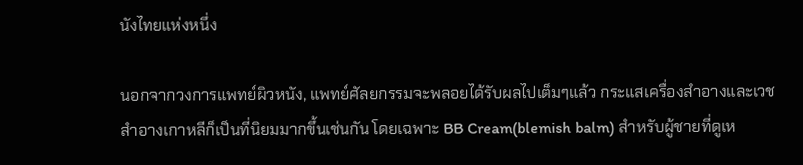นังไทยแห่งหนึ่ง

นอกจากวงการแพทย์ผิวหนัง, แพทย์ศัลยกรรมจะพลอยได้รับผลไปเต็มๆแล้ว กระแสเครื่องสำอางและเวชสำอางเกาหลีก็เป็นที่นิยมมากขึ้นเช่นกัน โดยเฉพาะ BB Cream(blemish balm) สำหรับผู้ชายที่ดูเห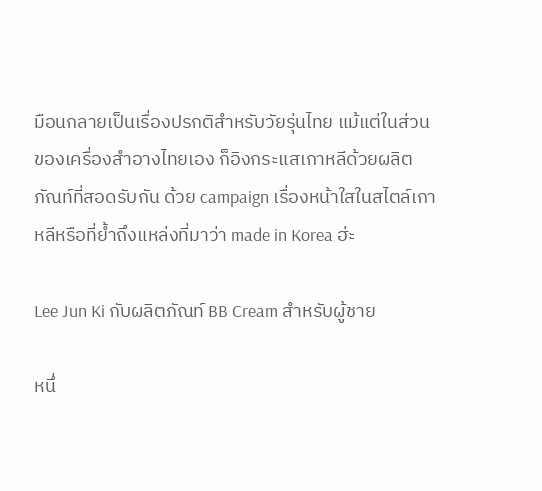มือนกลายเป็นเรื่องปรกติสำหรับวัยรุ่นไทย แม้แต่ในส่วนของเครื่องสำอางไทยเอง ก็อิงกระแสเกาหลีด้วยผลิตภัณท์ที่สอดรับกัน ด้วย campaign เรื่องหน้าใสในสไตล์เกาหลีหรือที่ย้ำถึงแหล่งที่มาว่า made in Korea ฮ่ะ

Lee Jun Ki กับผลิตภัณท์ BB Cream สำหรับผู้ชาย

หนึ่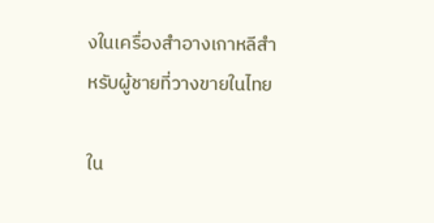งในเครื่องสำอางเกาหลีสำหรับผู้ชายที่วางขายในไทย

ใน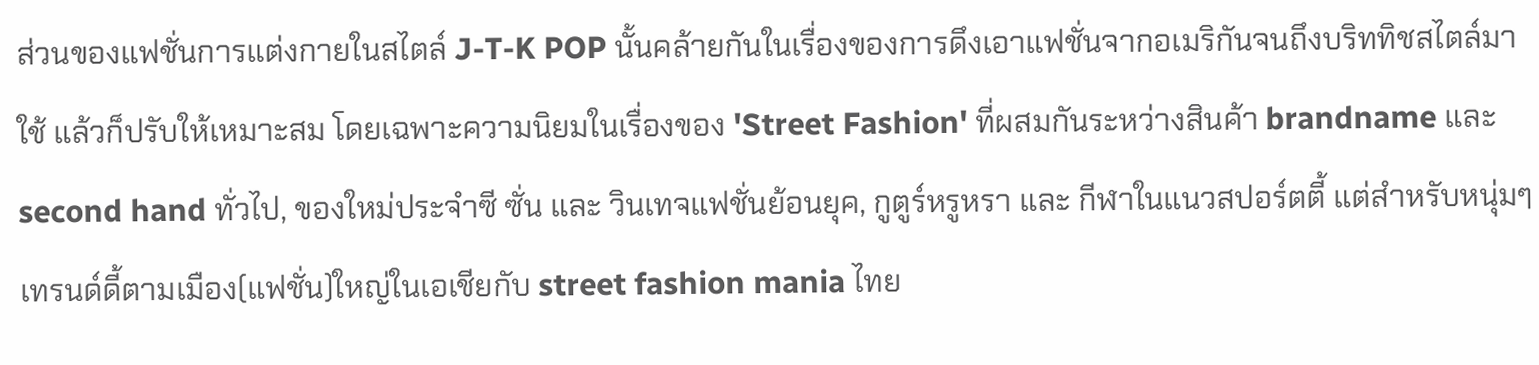ส่วนของแฟชั่นการแต่งกายในสไตล์ J-T-K POP นั้นคล้ายกันในเรื่องของการดึงเอาแฟชั่นจากอเมริกันจนถึงบริททิชสไตล์มาใช้ แล้วก็ปรับให้เหมาะสม โดยเฉพาะความนิยมในเรื่องของ 'Street Fashion' ที่ผสมกันระหว่างสินค้า brandname และ second hand ทั่วไป, ของใหม่ประจำซี ซั่น และ วินเทจแฟชั่นย้อนยุค, กูตูร์หรูหรา และ กีฬาในแนวสปอร์ตตี้ แต่สำหรับหนุ่มๆเทรนด์ดี้ตามเมือง(แฟชั่น)ใหญ่ในเอเชียกับ street fashion mania ไทย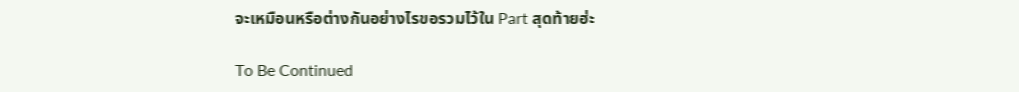จะเหมือนหรือต่างกันอย่างไรขอรวมไว้ใน Part สุดท้ายฮ่ะ

To Be Continued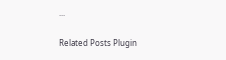...

Related Posts Plugin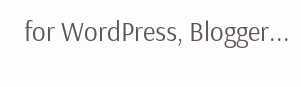for WordPress, Blogger...